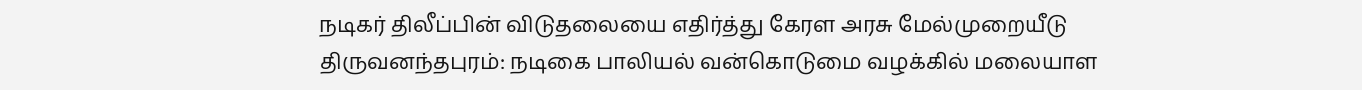நடிகர் திலீப்பின் விடுதலையை எதிர்த்து கேரள அரசு மேல்முறையீடு
திருவனந்தபுரம்: நடிகை பாலியல் வன்கொடுமை வழக்கில் மலையாள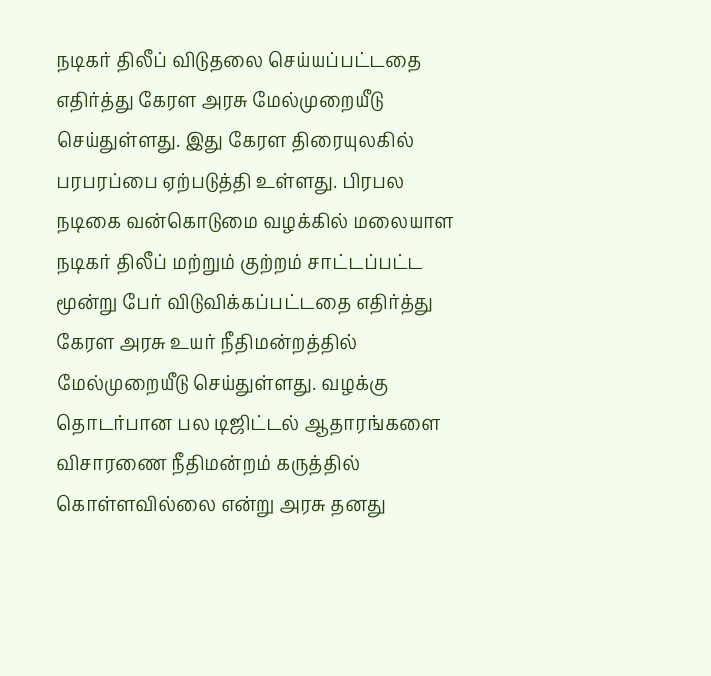நடிகர் திலீப் விடுதலை செய்யப்பட்டதை எதிர்த்து கேரள அரசு மேல்முறையீடு செய்துள்ளது. இது கேரள திரையுலகில் பரபரப்பை ஏற்படுத்தி உள்ளது. பிரபல நடிகை வன்கொடுமை வழக்கில் மலையாள நடிகர் திலீப் மற்றும் குற்றம் சாட்டப்பட்ட மூன்று பேர் விடுவிக்கப்பட்டதை எதிர்த்து கேரள அரசு உயர் நீதிமன்றத்தில் மேல்முறையீடு செய்துள்ளது. வழக்கு தொடர்பான பல டிஜிட்டல் ஆதாரங்களை விசாரணை நீதிமன்றம் கருத்தில் கொள்ளவில்லை என்று அரசு தனது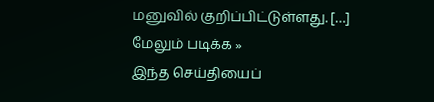மனுவில் குறிப்பிட்டுள்ளது. […]
மேலும் படிக்க »
இந்த செய்தியைப்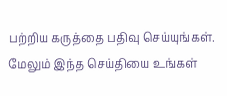பற்றிய கருத்தை பதிவு செய்யுங்கள். மேலும் இந்த செய்தியை உங்கள்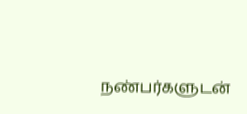நண்பர்களுடன்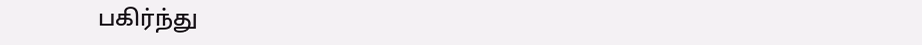பகிர்ந்து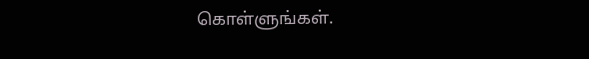கொள்ளுங்கள்.